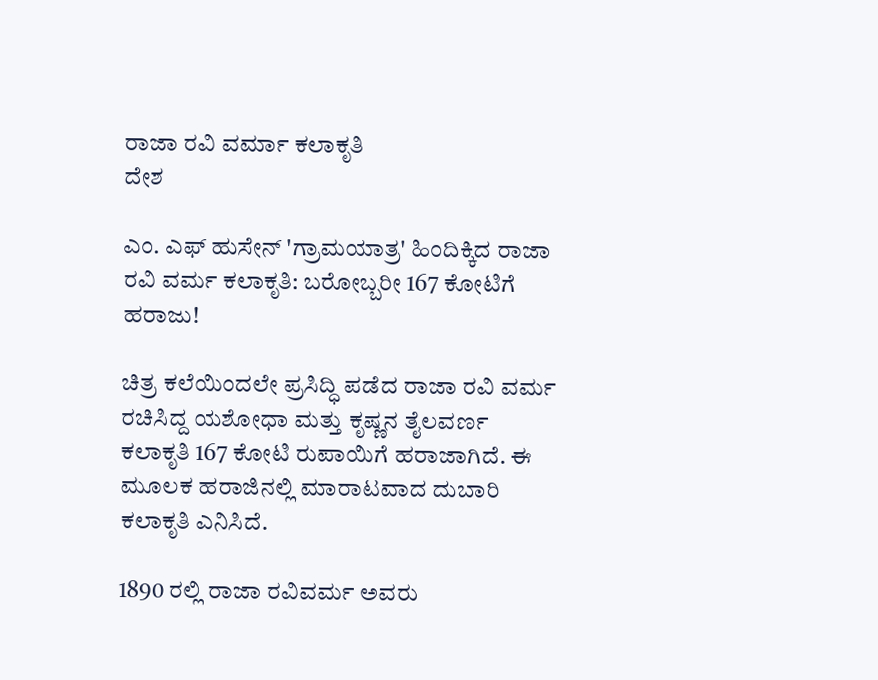ರಾಜಾ ರವಿ ವರ್ಮಾ ಕಲಾಕೃತಿ
ದೇಶ

ಎಂ. ಎಫ್ ಹುಸೇನ್ 'ಗ್ರಾಮಯಾತ್ರ' ಹಿಂದಿಕ್ಕಿದ ರಾಜಾ ರವಿ ವರ್ಮ ಕಲಾಕೃತಿ: ಬರೋಬ್ಬರೀ 167 ಕೋಟಿಗೆ ಹರಾಜು!

ಚಿತ್ರ ಕಲೆಯಿಂದಲೇ ಪ್ರಸಿದ್ಧಿ ಪಡೆದ ರಾಜಾ ರವಿ ವರ್ಮ ರಚಿಸಿದ್ದ ಯಶೋಧಾ ಮತ್ತು ಕೃಷ್ಣನ ತೈಲವರ್ಣ ಕಲಾಕೃತಿ 167 ಕೋಟಿ ರುಪಾಯಿಗೆ ಹರಾಜಾಗಿದೆ. ಈ ಮೂಲಕ ಹರಾಜಿನಲ್ಲಿ ಮಾರಾಟವಾದ ದುಬಾರಿ ಕಲಾಕೃತಿ ಎನಿಸಿದೆ.

1890 ರಲ್ಲಿ ರಾಜಾ ರವಿವರ್ಮ ಅವರು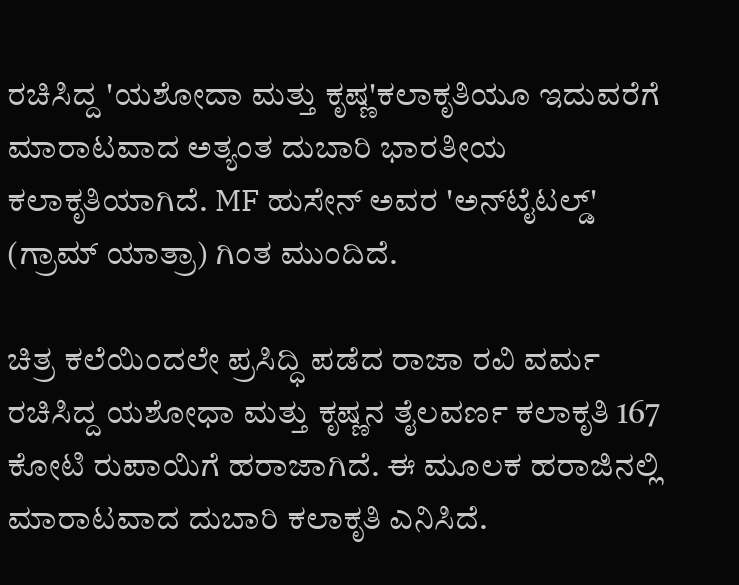ರಚಿಸಿದ್ದ 'ಯಶೋದಾ ಮತ್ತು ಕೃಷ್ಣ'ಕಲಾಕೃತಿಯೂ ಇದುವರೆಗೆ ಮಾರಾಟವಾದ ಅತ್ಯಂತ ದುಬಾರಿ ಭಾರತೀಯ ಕಲಾಕೃತಿಯಾಗಿದೆ. MF ಹುಸೇನ್ ಅವರ 'ಅನ್‌ಟೈಟಲ್ಡ್' (ಗ್ರಾಮ್ ಯಾತ್ರಾ) ಗಿಂತ ಮುಂದಿದೆ.

ಚಿತ್ರ ಕಲೆಯಿಂದಲೇ ಪ್ರಸಿದ್ಧಿ ಪಡೆದ ರಾಜಾ ರವಿ ವರ್ಮ ರಚಿಸಿದ್ದ ಯಶೋಧಾ ಮತ್ತು ಕೃಷ್ಣನ ತೈಲವರ್ಣ ಕಲಾಕೃತಿ 167 ಕೋಟಿ ರುಪಾಯಿಗೆ ಹರಾಜಾಗಿದೆ. ಈ ಮೂಲಕ ಹರಾಜಿನಲ್ಲಿ ಮಾರಾಟವಾದ ದುಬಾರಿ ಕಲಾಕೃತಿ ಎನಿಸಿದೆ.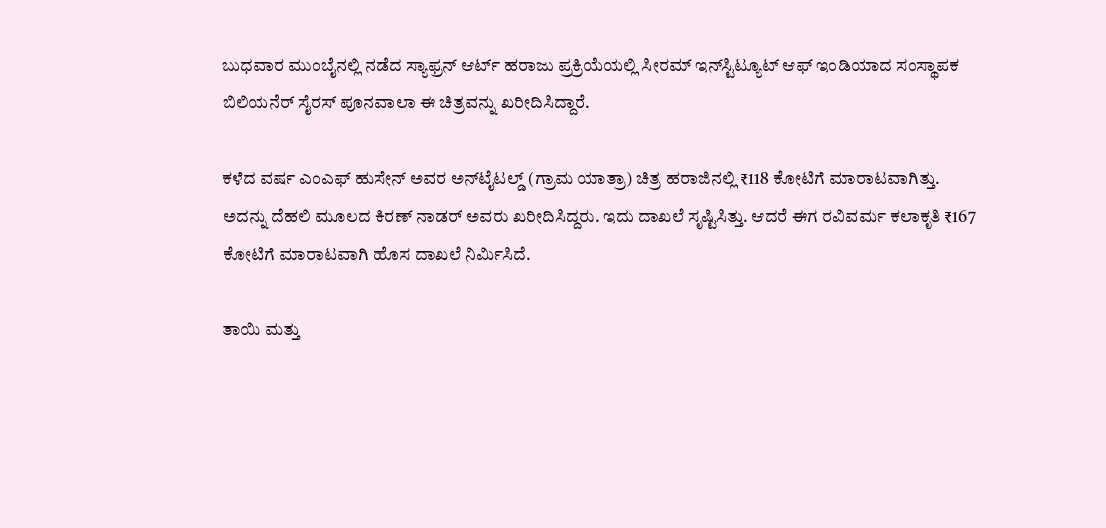ಬುಧವಾರ ಮುಂಬೈನಲ್ಲಿ ನಡೆದ ಸ್ಯಾಫ್ರನ್ ಆರ್ಟ್ ಹರಾಜು ಪ್ರಕ್ರಿಯೆಯಲ್ಲಿ ಸೀರಮ್‌ ಇನ್‌ಸ್ಟಿಟ್ಯೂಟ್‌ ಆಫ್‌ ಇಂಡಿಯಾದ ಸಂಸ್ಥಾಪಕ ಬಿಲಿಯನೆರ್ ಸೈರಸ್‌ ಪೂನವಾಲಾ ಈ ಚಿತ್ರವನ್ನು ಖರೀದಿಸಿದ್ದಾರೆ.

ಕಳೆದ ವರ್ಷ ಎಂಎಫ್‌ ಹುಸೇನ್‌ ಅವರ ಅನ್‌ಟೈಟಲ್ಡ್ (ಗ್ರಾಮ ಯಾತ್ರಾ) ಚಿತ್ರ ಹರಾಜಿನಲ್ಲಿ ₹118 ಕೋಟಿಗೆ ಮಾರಾಟವಾಗಿತ್ತು. ಅದನ್ನು ದೆಹಲಿ ಮೂಲದ ಕಿರಣ್ ನಾಡರ್ ಅವರು ಖರೀದಿಸಿದ್ದರು. ಇದು ದಾಖಲೆ ಸೃಷ್ಟಿಸಿತ್ತು. ಆದರೆ ಈಗ ರವಿವರ್ಮ ಕಲಾಕೃತಿ ₹167 ಕೋಟಿಗೆ ಮಾರಾಟವಾಗಿ ಹೊಸ ದಾಖಲೆ ನಿರ್ಮಿಸಿದೆ.

ತಾಯಿ ಮತ್ತು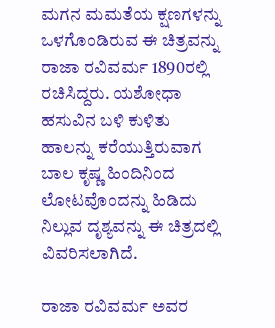ಮಗನ ಮಮತೆಯ ಕ್ಷಣಗಳನ್ನು ಒಳಗೊಂಡಿರುವ ಈ ಚಿತ್ರವನ್ನು ರಾಜಾ ರವಿವರ್ಮ 1890ರಲ್ಲಿ ರಚಿಸಿದ್ದರು. ಯಶೋಧಾ ಹಸುವಿನ ಬಳಿ ಕುಳಿತು ಹಾಲನ್ನು ಕರೆಯುತ್ತಿರುವಾಗ ಬಾಲ ಕೃಷ್ಣ ಹಿಂದಿನಿಂದ ಲೋಟವೊಂದನ್ನು ಹಿಡಿದು ನಿಲ್ಲುವ ದೃಶ್ಯವನ್ನು ಈ ಚಿತ್ರದಲ್ಲಿ ವಿವರಿಸಲಾಗಿದೆ.

ರಾಜಾ ರವಿವರ್ಮ ಅವರ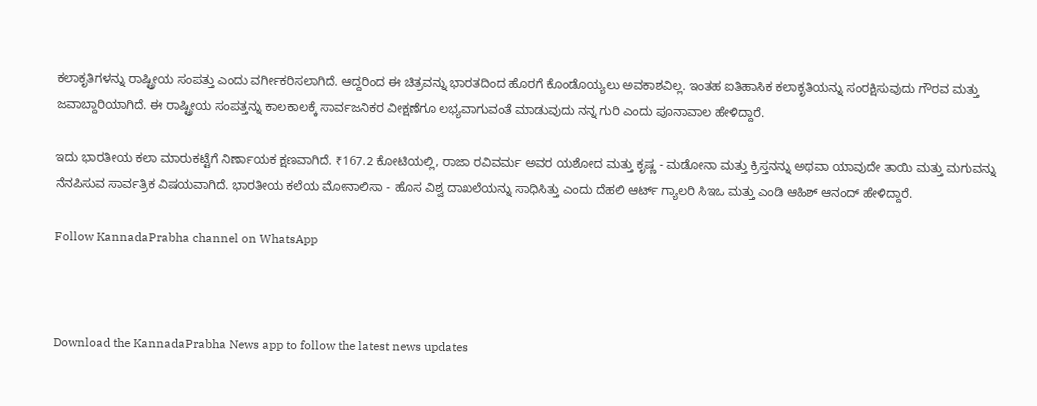ಕಲಾಕೃತಿಗಳನ್ನು ರಾಷ್ಟ್ರೀಯ ಸಂಪತ್ತು ಎಂದು ವರ್ಗೀಕರಿಸಲಾಗಿದೆ. ಆದ್ದರಿಂದ ಈ ಚಿತ್ರವನ್ನು ಭಾರತದಿಂದ ಹೊರಗೆ ಕೊಂಡೊಯ್ಯಲು ಅವಕಾಶವಿಲ್ಲ. ಇಂತಹ ಐತಿಹಾಸಿಕ ಕಲಾಕೃತಿಯನ್ನು ಸಂರಕ್ಷಿಸುವುದು ಗೌರವ ಮತ್ತು ಜವಾಬ್ದಾರಿಯಾಗಿದೆ. ಈ ರಾಷ್ಟ್ರೀಯ ಸಂಪತ್ತನ್ನು ಕಾಲಕಾಲಕ್ಕೆ ಸಾರ್ವಜನಿಕರ ವೀಕ್ಷಣೆಗೂ ಲಭ್ಯವಾಗುವಂತೆ ಮಾಡುವುದು ನನ್ನ ಗುರಿ ಎಂದು ಪೂನಾವಾಲ ಹೇಳಿದ್ದಾರೆ.

ಇದು ಭಾರತೀಯ ಕಲಾ ಮಾರುಕಟ್ಟೆಗೆ ನಿರ್ಣಾಯಕ ಕ್ಷಣವಾಗಿದೆ. ₹167.2 ಕೋಟಿಯಲ್ಲಿ, ರಾಜಾ ರವಿವರ್ಮ ಅವರ ಯಶೋದ ಮತ್ತು ಕೃಷ್ಣ - ಮಡೋನಾ ಮತ್ತು ಕ್ರಿಸ್ತನನ್ನು ಅಥವಾ ಯಾವುದೇ ತಾಯಿ ಮತ್ತು ಮಗುವನ್ನು ನೆನಪಿಸುವ ಸಾರ್ವತ್ರಿಕ ವಿಷಯವಾಗಿದೆ. ಭಾರತೀಯ ಕಲೆಯ ಮೋನಾಲಿಸಾ - ಹೊಸ ವಿಶ್ವ ದಾಖಲೆಯನ್ನು ಸಾಧಿಸಿತ್ತು ಎಂದು ದೆಹಲಿ ಆರ್ಟ್ ಗ್ಯಾಲರಿ ಸಿಇಒ ಮತ್ತು ಎಂಡಿ ಆಹಿಶ್ ಆನಂದ್ ಹೇಳಿದ್ದಾರೆ.

Follow KannadaPrabha channel on WhatsApp



Download the KannadaPrabha News app to follow the latest news updates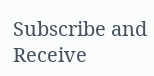Subscribe and Receive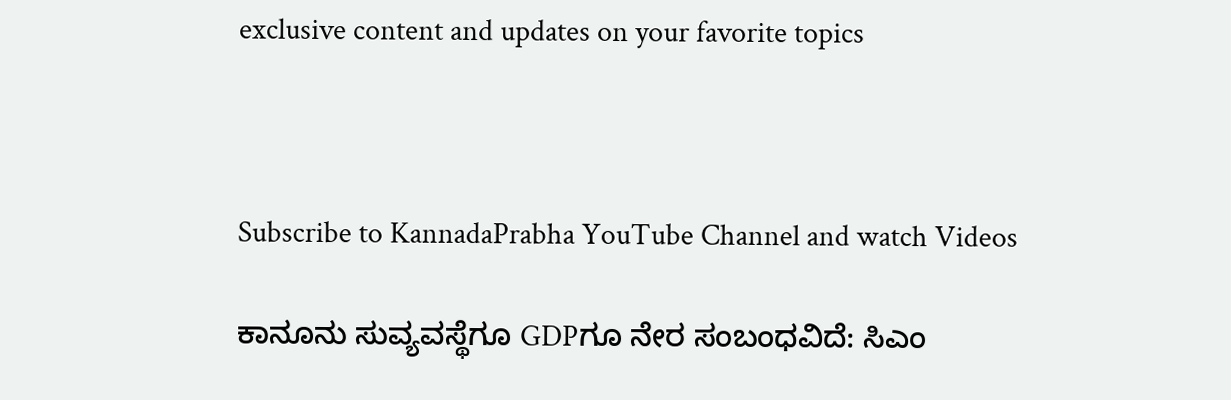exclusive content and updates on your favorite topics



Subscribe to KannadaPrabha YouTube Channel and watch Videos

ಕಾನೂನು ಸುವ್ಯವಸ್ಥೆಗೂ GDPಗೂ ನೇರ ಸಂಬಂಧವಿದೆ: ಸಿಎಂ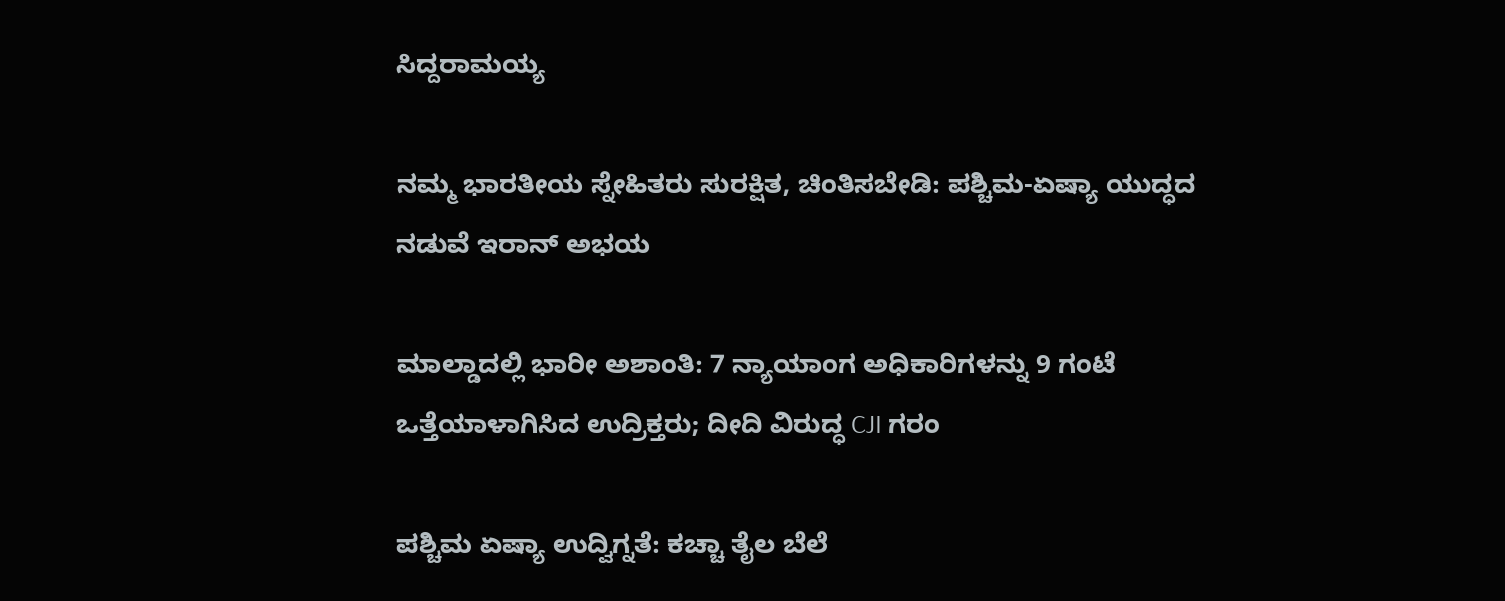ಸಿದ್ದರಾಮಯ್ಯ

ನಮ್ಮ ಭಾರತೀಯ ಸ್ನೇಹಿತರು ಸುರಕ್ಷಿತ, ಚಿಂತಿಸಬೇಡಿ: ಪಶ್ಚಿಮ-ಏಷ್ಯಾ ಯುದ್ಧದ ನಡುವೆ ಇರಾನ್ ಅಭಯ

ಮಾಲ್ಡಾದಲ್ಲಿ ಭಾರೀ ಅಶಾಂತಿ: 7 ನ್ಯಾಯಾಂಗ ಅಧಿಕಾರಿಗಳನ್ನು 9 ಗಂಟೆ ಒತ್ತೆಯಾಳಾಗಿಸಿದ ಉದ್ರಿಕ್ತರು; ದೀದಿ ವಿರುದ್ಧ CJI ಗರಂ

ಪಶ್ಚಿಮ ಏಷ್ಯಾ ಉದ್ವಿಗ್ನತೆ: ಕಚ್ಚಾ ತೈಲ ಬೆಲೆ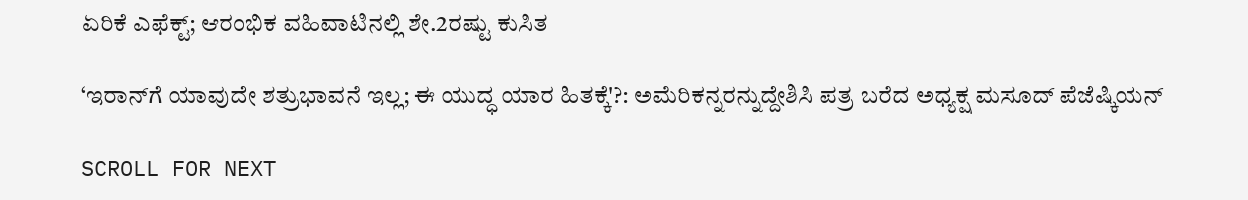ಏರಿಕೆ ಎಫೆಕ್ಟ್; ಆರಂಭಿಕ ವಹಿವಾಟಿನಲ್ಲಿ ಶೇ.2ರಷ್ಟು ಕುಸಿತ

‘ಇರಾನ್‌ಗೆ ಯಾವುದೇ ಶತ್ರುಭಾವನೆ ಇಲ್ಲ; ಈ ಯುದ್ಧ ಯಾರ ಹಿತಕ್ಕೆ'?: ಅಮೆರಿಕನ್ನರನ್ನುದ್ದೇಶಿಸಿ ಪತ್ರ ಬರೆದ ಅಧ್ಯಕ್ಷ ಮಸೂದ್ ಪೆಜೆಷ್ಕಿಯನ್

SCROLL FOR NEXT